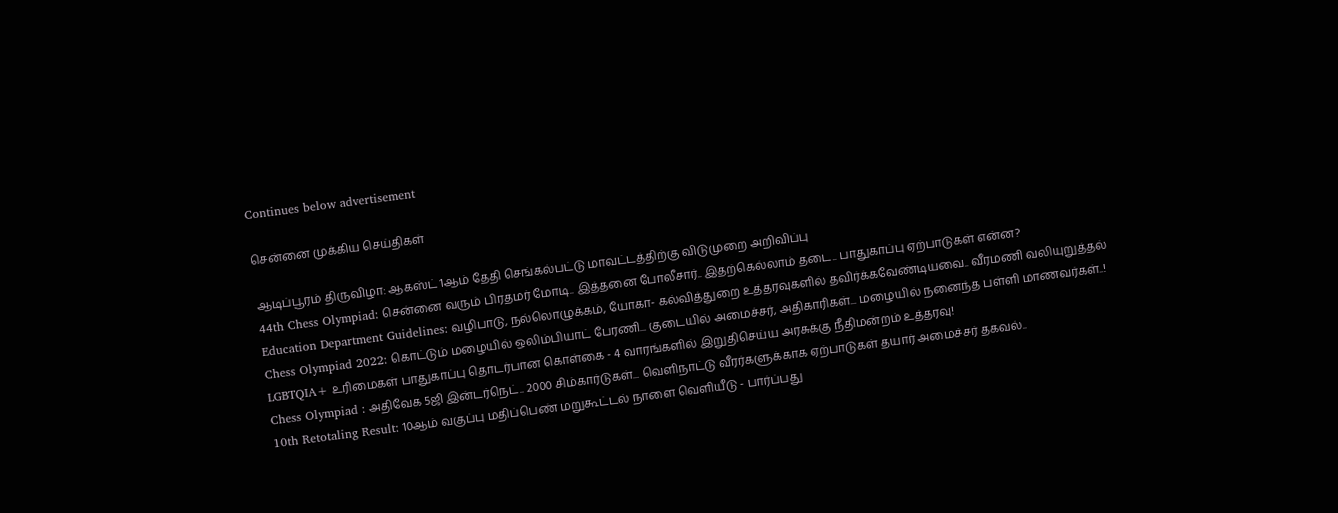Continues below advertisement

சென்னை முக்கிய செய்திகள்

ஆடிப்பூரம் திருவிழா: ஆகஸ்ட் 1ஆம் தேதி செங்கல்பட்டு மாவட்டத்திற்கு விடுமுறை அறிவிப்பு
44th Chess Olympiad: சென்னை வரும் பிரதமர் மோடி.. இத்தனை போலீசார்.. இதற்கெல்லாம் தடை.. பாதுகாப்பு ஏற்பாடுகள் என்ன?
Education Department Guidelines: வழிபாடு, நல்லொழுக்கம், யோகா- கல்வித்துறை உத்தரவுகளில் தவிர்க்கவேண்டியவை.. வீரமணி வலியுறுத்தல்
Chess Olympiad 2022: கொட்டும் மழையில் ஒலிம்பியாட் பேரணி... குடையில் அமைச்சர், அதிகாரிகள்... மழையில் நனைந்த பள்ளி மாணவர்கள்..!
LGBTQIA+ உரிமைகள் பாதுகாப்பு தொடர்பான கொள்கை - 4 வாரங்களில் இறுதிசெய்ய அரசுக்கு நீதிமன்றம் உத்தரவு!
Chess Olympiad : அதிவேக 5ஜி இன்டர்நெட்.. 2000 சிம்கார்டுகள்... வெளிநாட்டு வீரர்களுக்காக ஏற்பாடுகள் தயார் அமைச்சர் தகவல்..
10th Retotaling Result: 10ஆம் வகுப்பு மதிப்பெண் மறுகூட்டல் நாளை வெளியீடு - பார்ப்பது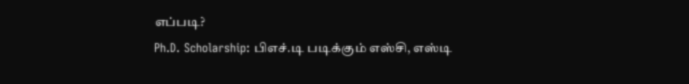எப்படி?
Ph.D. Scholarship: பிஎச்.டி படிக்கும் எஸ்சி, எஸ்டி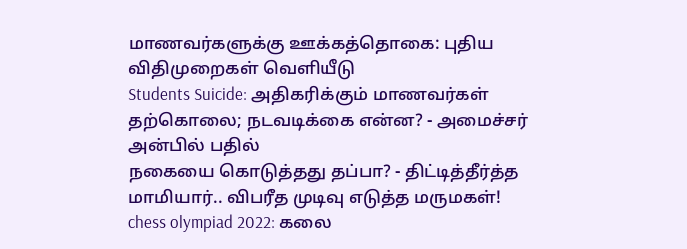மாணவர்களுக்கு ஊக்கத்தொகை: புதிய விதிமுறைகள் வெளியீடு
Students Suicide: அதிகரிக்கும் மாணவர்கள் தற்கொலை; நடவடிக்கை என்ன? - அமைச்சர் அன்பில் பதில்
நகையை கொடுத்தது தப்பா? - திட்டித்தீர்த்த மாமியார்.. விபரீத முடிவு எடுத்த மருமகள்!
chess olympiad 2022: கலை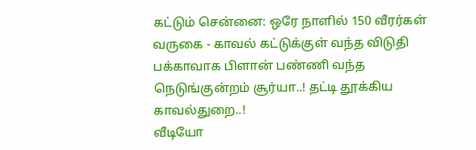கட்டும் சென்னை: ஒரே நாளில் 150 வீரர்கள் வருகை - காவல் கட்டுக்குள் வந்த விடுதி
பக்காவாக பிளான் பண்ணி வந்த நெடுங்குன்றம் சூர்யா..! தட்டி தூக்கிய காவல்துறை..!
வீடியோ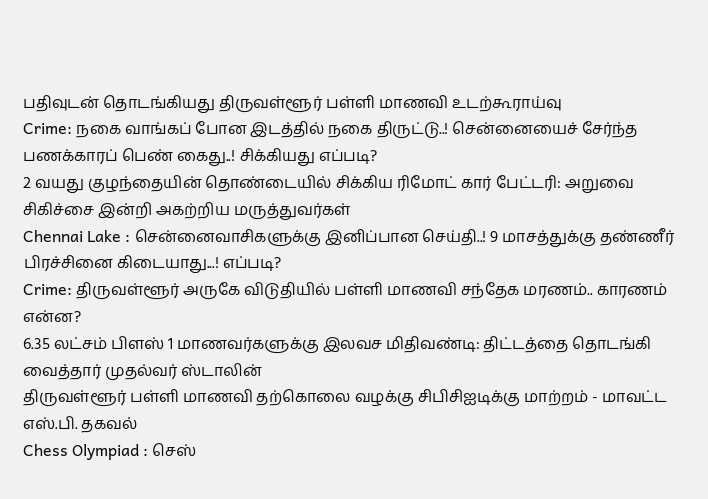பதிவுடன் தொடங்கியது திருவள்ளூர் பள்ளி மாணவி உடற்கூராய்வு
Crime: நகை வாங்கப் போன இடத்தில் நகை திருட்டு..! சென்னையைச் சேர்ந்த பணக்காரப் பெண் கைது..! சிக்கியது எப்படி?
2 வயது குழந்தையின் தொண்டையில் சிக்கிய ரிமோட் கார் பேட்டரி: அறுவை சிகிச்சை இன்றி அகற்றிய மருத்துவர்கள்
Chennai Lake : சென்னைவாசிகளுக்கு இனிப்பான செய்தி..! 9 மாசத்துக்கு தண்ணீர் பிரச்சினை கிடையாது...! எப்படி?
Crime: திருவள்ளூர் அருகே விடுதியில் பள்ளி மாணவி சந்தேக மரணம்.. காரணம் என்ன?
6.35 லட்சம் பிளஸ் 1 மாணவர்களுக்கு இலவச மிதிவண்டி: திட்டத்தை தொடங்கி வைத்தார் முதல்வர் ஸ்டாலின்
திருவள்ளூர் பள்ளி மாணவி தற்கொலை வழக்கு சிபிசிஐடிக்கு மாற்றம் - மாவட்ட எஸ்.பி. தகவல்
Chess Olympiad : செஸ்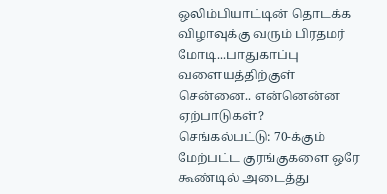ஒலிம்பியாட்டின் தொடக்க விழாவுக்கு வரும் பிரதமர் மோடி...பாதுகாப்பு வளையத்திற்குள் சென்னை.. என்னென்ன ஏற்பாடுகள்?
செங்கல்பட்டு: 70-க்கும் மேற்பட்ட குரங்குகளை ஒரே கூண்டில் அடைத்து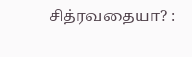சித்ரவதையா? :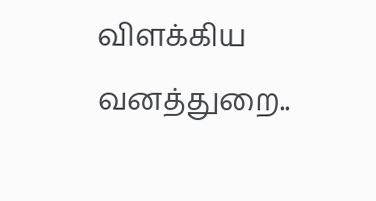விளக்கிய வனத்துறை..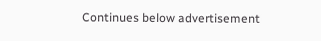Continues below advertisement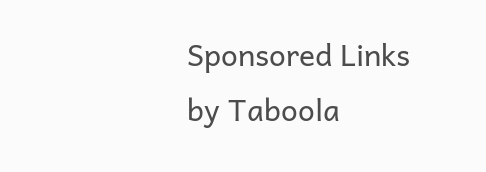Sponsored Links by Taboola